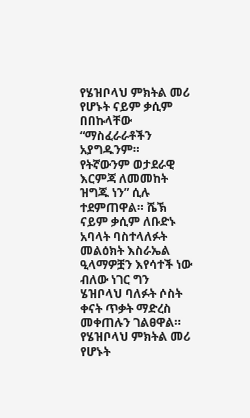የሄዝቦላህ ምክትል መሪ የሆኑት ናይም ቃሲም በበኩላቸው “ማስፈራራቶችን አያግዱንም። የትኛውንም ወታደራዊ እርምጃ ለመመከት ዝግጁ ነን” ሲሉ ተደምጠዋል። ሼኽ ናይም ቃሲም ለቡድኑ አባላት ባስተላለፉት መልዕክት እስራኤል ዒላማዎቿን እየሳተች ነው ብለው ነገር ግን ሄዝቦላህ ባለፉት ሶስት ቀናት ጥቃት ማድረስ መቀጠሉን ገልፀዋል።
የሄዝቦላህ ምክትል መሪ የሆኑት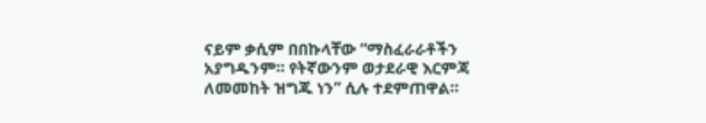ናይም ቃሲም በበኩላቸው “ማስፈራራቶችን አያግዱንም። የትኛውንም ወታደራዊ እርምጃ ለመመከት ዝግጁ ነን” ሲሉ ተደምጠዋል።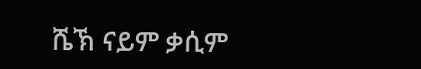ሼኽ ናይም ቃሲም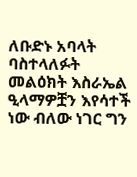ለቡድኑ አባላት ባስተላለፉት መልዕክት እስራኤል ዒላማዎቿን እየሳተች ነው ብለው ነገር ግን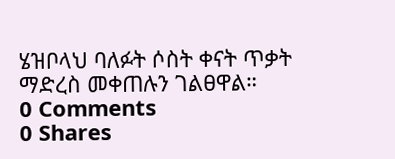ሄዝቦላህ ባለፉት ሶስት ቀናት ጥቃት ማድረስ መቀጠሉን ገልፀዋል።
0 Comments
0 Shares